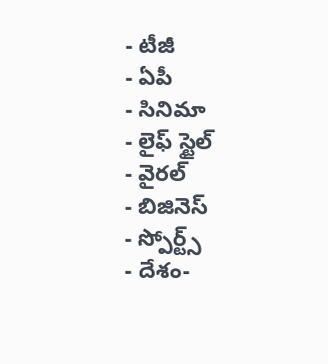- టీజీ
- ఏపీ
- సినిమా
- లైఫ్ స్టైల్
- వైరల్
- బిజినెస్
- స్పోర్ట్స్
- దేశం-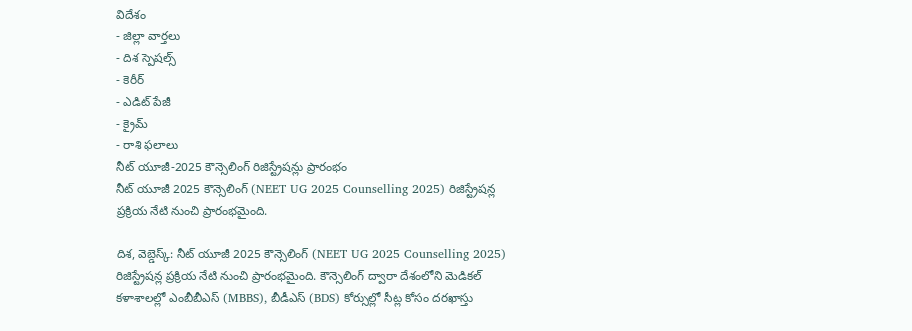విదేశం
- జిల్లా వార్తలు
- దిశ స్పెషల్స్
- కెరీర్
- ఎడిట్ పేజీ
- క్రైమ్
- రాశి ఫలాలు
నీట్ యూజీ-2025 కౌన్సెలింగ్ రిజిస్ట్రేషన్లు ప్రారంభం
నీట్ యూజీ 2025 కౌన్సెలింగ్ (NEET UG 2025 Counselling 2025) రిజిస్ట్రేషన్ల ప్రక్రియ నేటి నుంచి ప్రారంభమైంది.

దిశ, వెబ్డెస్క్: నీట్ యూజీ 2025 కౌన్సెలింగ్ (NEET UG 2025 Counselling 2025) రిజిస్ట్రేషన్ల ప్రక్రియ నేటి నుంచి ప్రారంభమైంది. కౌన్సెలింగ్ ద్వారా దేశంలోని మెడికల్ కళాశాలల్లో ఎంబీబీఎస్ (MBBS), బీడీఎస్ (BDS) కోర్సుల్లో సీట్ల కోసం దరఖాస్తు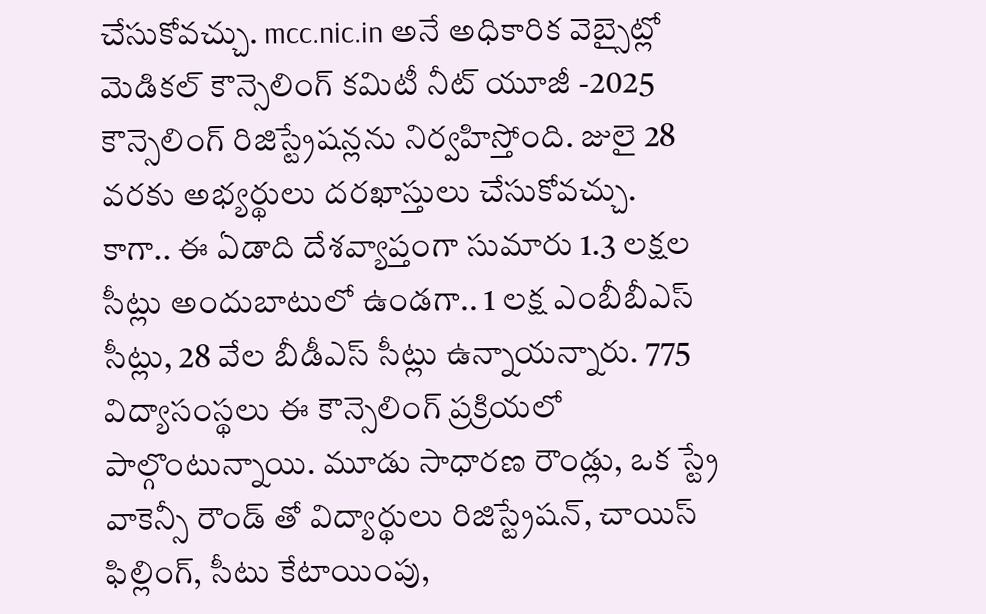చేసుకోవచ్చు. mcc.nic.in అనే అధికారిక వెబ్సైట్లో మెడికల్ కౌన్సెలింగ్ కమిటీ నీట్ యూజీ -2025 కౌన్సెలింగ్ రిజిస్ట్రేషన్లను నిర్వహిస్తోంది. జులై 28 వరకు అభ్యర్థులు దరఖాస్తులు చేసుకోవచ్చు.
కాగా.. ఈ ఏడాది దేశవ్యాప్తంగా సుమారు 1.3 లక్షల సీట్లు అందుబాటులో ఉండగా.. 1 లక్ష ఎంబీబీఎస్ సీట్లు, 28 వేల బీడీఎస్ సీట్లు ఉన్నాయన్నారు. 775 విద్యాసంస్థలు ఈ కౌన్సెలింగ్ ప్రక్రియలో పాల్గొంటున్నాయి. మూడు సాధారణ రౌండ్లు, ఒక స్ట్రే వాకెన్సీ రౌండ్ తో విద్యార్థులు రిజిస్ట్రేషన్, చాయిస్ ఫిల్లింగ్, సీటు కేటాయింపు,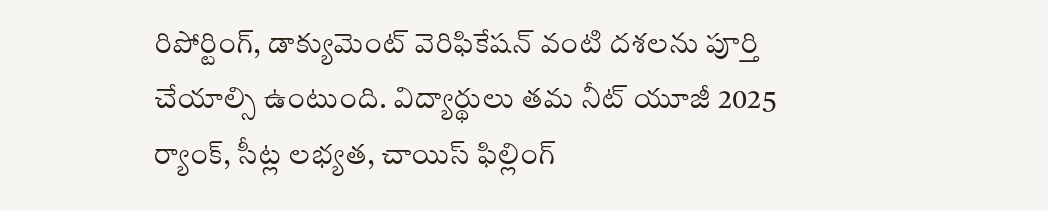రిపోర్టింగ్, డాక్యుమెంట్ వెరిఫికేషన్ వంటి దశలను పూర్తి చేయాల్సి ఉంటుంది. విద్యార్థులు తమ నీట్ యూజీ 2025 ర్యాంక్, సీట్ల లభ్యత, చాయిస్ ఫిల్లింగ్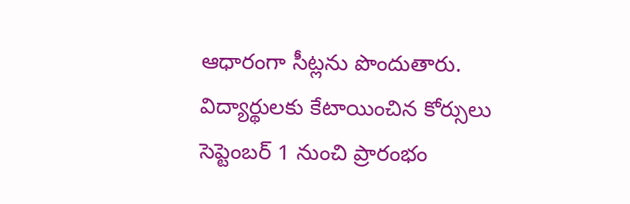ఆధారంగా సీట్లను పొందుతారు. విద్యార్థులకు కేటాయించిన కోర్సులు సెప్టెంబర్ 1 నుంచి ప్రారంభం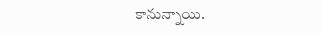కానున్నాయి.